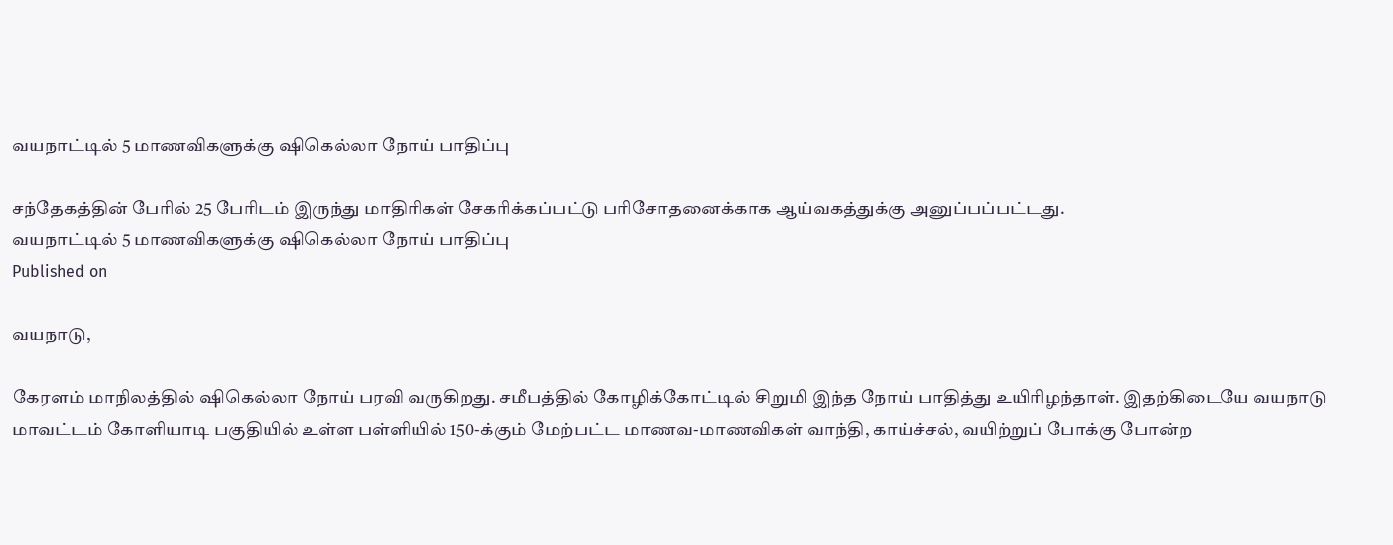வயநாட்டில் 5 மாணவிகளுக்கு ஷிகெல்லா நோய் பாதிப்பு

சந்தேகத்தின் பேரில் 25 பேரிடம் இருந்து மாதிரிகள் சேகரிக்கப்பட்டு பரிசோதனைக்காக ஆய்வகத்துக்கு அனுப்பப்பட்டது.
வயநாட்டில் 5 மாணவிகளுக்கு ஷிகெல்லா நோய் பாதிப்பு
Published on

வயநாடு,

கேரளம் மாநிலத்தில் ஷிகெல்லா நோய் பரவி வருகிறது. சமீபத்தில் கோழிக்கோட்டில் சிறுமி இந்த நோய் பாதித்து உயிரிழந்தாள். இதற்கிடையே வயநாடு மாவட்டம் கோளியாடி பகுதியில் உள்ள பள்ளியில் 150-க்கும் மேற்பட்ட மாணவ-மாணவிகள் வாந்தி, காய்ச்சல், வயிற்றுப் போக்கு போன்ற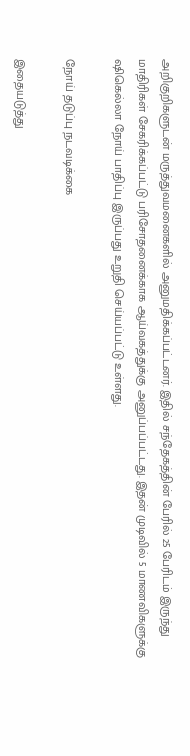அறிகுறிகளுடன் மருத்துவமனைகளில் அனுமதிக்கப்பட்டனர். இதில் சந்தேகத்தின் பேரில் 25 பேரிடம் இருந்து மாதிரிகள் சேகரிக்கப்பட்டு பரிசோதனைக்காக ஆய்வகத்துக்கு அனுப்பப்பட்டது. இதன் முடிவில் 5 மாணவிகளுக்கு ஷிகெல்லா நோய் பாதிப்பு இருப்பது உறுதி செய்யப்பட்டு உள்ளது.

நோய் தடுப்பு நடவடிக்கை

இதையடுத்து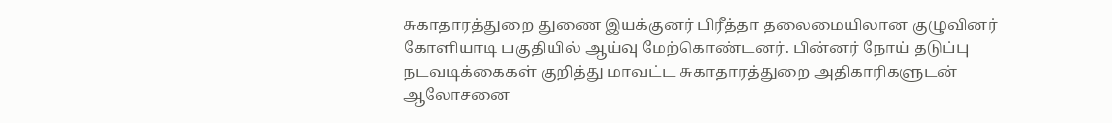சுகாதாரத்துறை துணை இயக்குனர் பிரீத்தா தலைமையிலான குழுவினர் கோளியாடி பகுதியில் ஆய்வு மேற்கொண்டனர். பின்னர் நோய் தடுப்பு நடவடிக்கைகள் குறித்து மாவட்ட சுகாதாரத்துறை அதிகாரிகளுடன் ஆலோசனை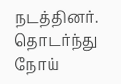நடத்தினர். தொடர்ந்து நோய்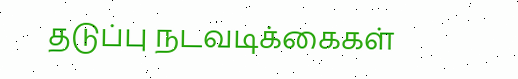தடுப்பு நடவடிக்கைகள்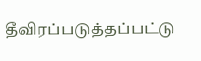தீவிரப்படுத்தப்பட்டு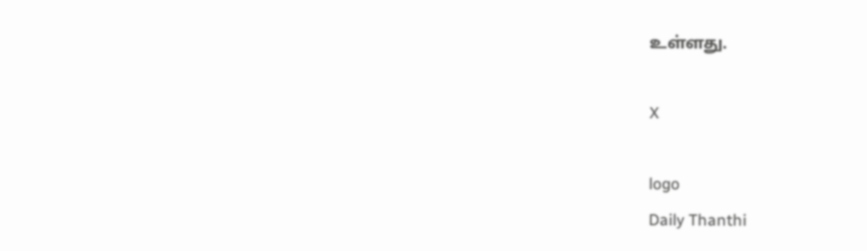உள்ளது.

X

logo
Daily Thanthi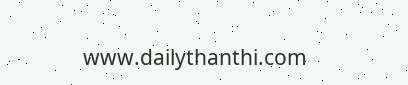www.dailythanthi.com